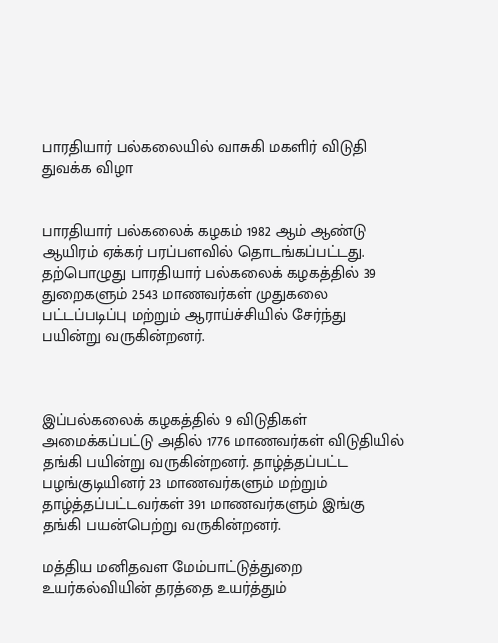பாரதியார் பல்கலையில் வாசுகி மகளிர் விடுதி துவக்க விழா


பாரதியார் பல்கலைக் கழகம் 1982 ஆம் ஆண்டு ஆயிரம் ஏக்கர் பரப்பளவில் தொடங்கப்பட்டது. தற்பொழுது பாரதியார் பல்கலைக் கழகத்தில் 39 துறைகளும் 2543 மாணவர்கள் முதுகலை பட்டப்படிப்பு மற்றும் ஆராய்ச்சியில் சேர்ந்து பயின்று வருகின்றனர்.



இப்பல்கலைக் கழகத்தில் 9 விடுதிகள் அமைக்கப்பட்டு அதில் 1776 மாணவர்கள் விடுதியில் தங்கி பயின்று வருகின்றனர். தாழ்த்தப்பட்ட பழங்குடியினர் 23 மாணவர்களும் மற்றும் தாழ்த்தப்பட்டவர்கள் 391 மாணவர்களும் இங்கு தங்கி பயன்பெற்று வருகின்றனர்.

மத்திய மனிதவள மேம்பாட்டுத்துறை உயர்கல்வியின் தரத்தை உயர்த்தும்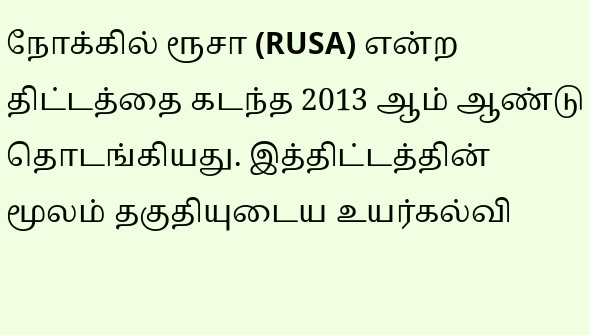நோக்கில் ரூசா (RUSA) என்ற திட்டத்தை கடந்த 2013 ஆம் ஆண்டு தொடங்கியது. இத்திட்டத்தின் மூலம் தகுதியுடைய உயர்கல்வி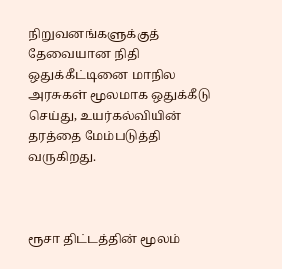நிறுவனங்களுக்குத் தேவையான நிதி ஒதுக்கீட்டினை மாநில அரசுகள் மூலமாக ஒதுக்கீடு செய்து, உயர்கல்வியின் தரத்தை மேம்படுத்தி வருகிறது.



ரூசா திட்டத்தின் மூலம்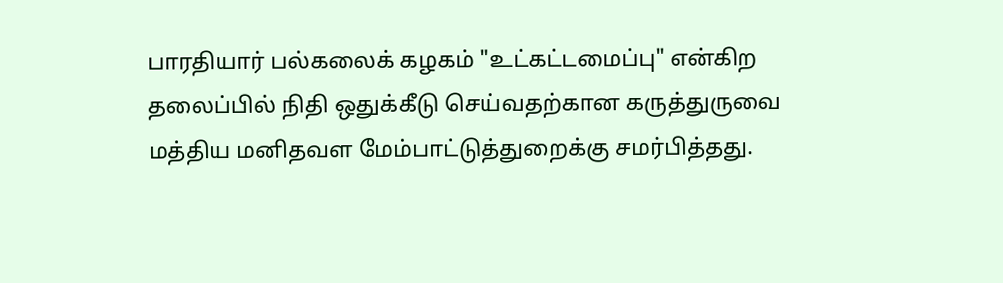பாரதியார் பல்கலைக் கழகம் "உட்கட்டமைப்பு" என்கிற தலைப்பில் நிதி ஒதுக்கீடு செய்வதற்கான கருத்துருவை மத்திய மனிதவள மேம்பாட்டுத்துறைக்கு சமர்பித்தது.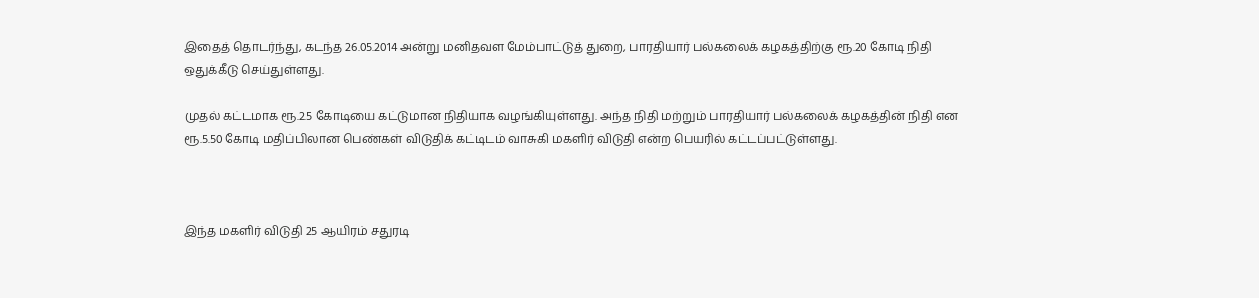இதைத் தொடர்ந்து, கடந்த 26.05.2014 அன்று மனிதவள மேம்பாட்டுத் துறை, பாரதியார் பல்கலைக் கழகத்திற்கு ரூ.20 கோடி நிதி ஒதுக்கீடு செய்துள்ளது.

முதல் கட்டமாக ரூ.2.5 கோடியை கட்டுமான நிதியாக வழங்கியுள்ளது. அந்த நிதி மற்றும் பாரதியார் பல்கலைக் கழகத்தின் நிதி என ரூ.5.50 கோடி மதிப்பிலான பெண்கள் விடுதிக் கட்டிடம் வாசுகி மகளிர் விடுதி என்ற பெயரில் கட்டப்பட்டுள்ளது.



இந்த மகளிர் விடுதி 25 ஆயிரம் சதுரடி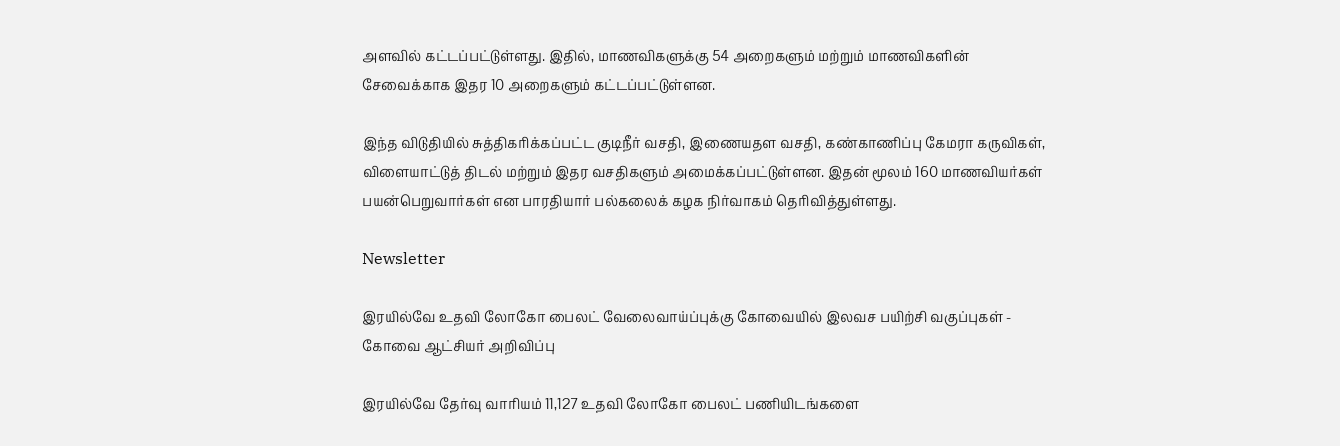அளவில் கட்டப்பட்டுள்ளது. இதில், மாணவிகளுக்கு 54 அறைகளும் மற்றும் மாணவிகளின் சேவைக்காக இதர 10 அறைகளும் கட்டப்பட்டுள்ளன.

இந்த விடுதியில் சுத்திகரிக்கப்பட்ட குடிநீர் வசதி, இணையதள வசதி, கண்காணிப்பு கேமரா கருவிகள், விளையாட்டுத் திடல் மற்றும் இதர வசதிகளும் அமைக்கப்பட்டுள்ளன. இதன் மூலம் 160 மாணவியர்கள் பயன்பெறுவார்கள் என பாரதியார் பல்கலைக் கழக நிர்வாகம் தெரிவித்துள்ளது.

Newsletter

இரயில்வே உதவி லோகோ பைலட் வேலைவாய்ப்புக்கு கோவையில் இலவச பயிற்சி வகுப்புகள் - கோவை ஆட்சியர் அறிவிப்பு

இரயில்வே தேர்வு வாரியம் 11,127 உதவி லோகோ பைலட் பணியிடங்களை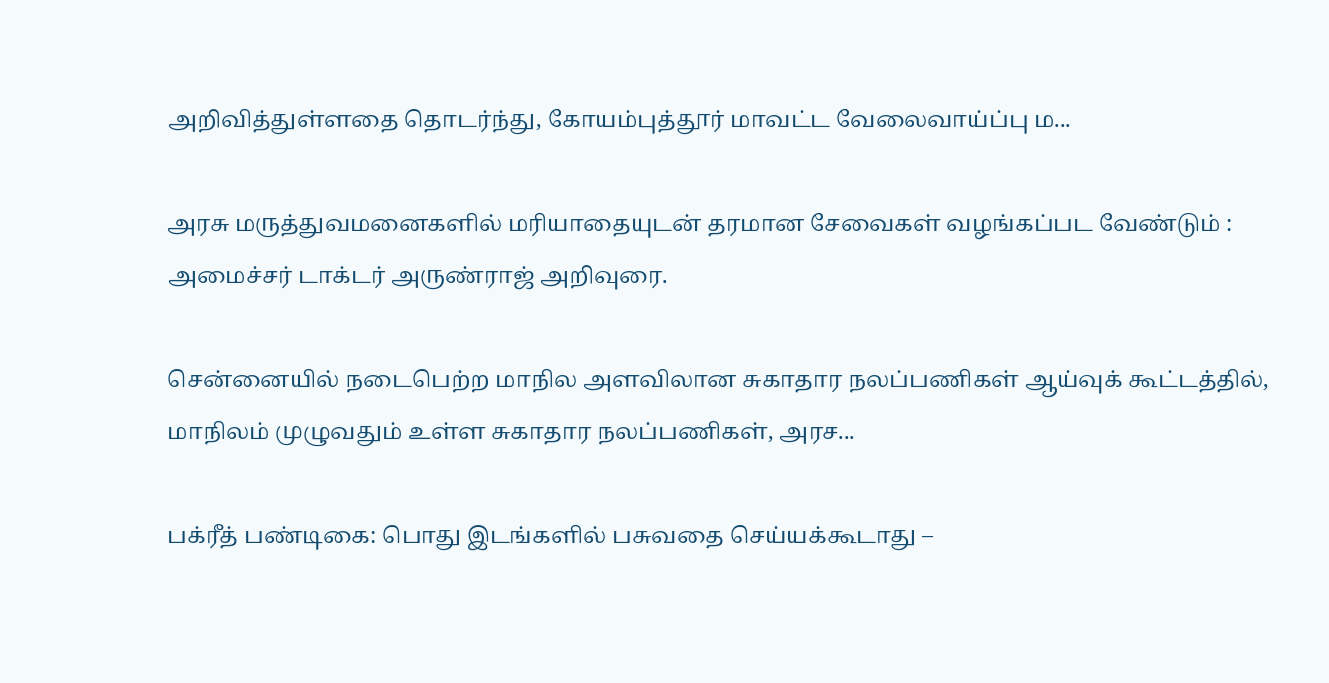அறிவித்துள்ளதை தொடர்ந்து, கோயம்புத்தூர் மாவட்ட வேலைவாய்ப்பு ம...

அரசு மருத்துவமனைகளில் மரியாதையுடன் தரமான சேவைகள் வழங்கப்பட வேண்டும் : அமைச்சர் டாக்டர் அருண்ராஜ் அறிவுரை.

சென்னையில் நடைபெற்ற மாநில அளவிலான சுகாதார நலப்பணிகள் ஆய்வுக் கூட்டத்தில், மாநிலம் முழுவதும் உள்ள சுகாதார நலப்பணிகள், அரச...

பக்ரீத் பண்டிகை: பொது இடங்களில் பசுவதை செய்யக்கூடாது –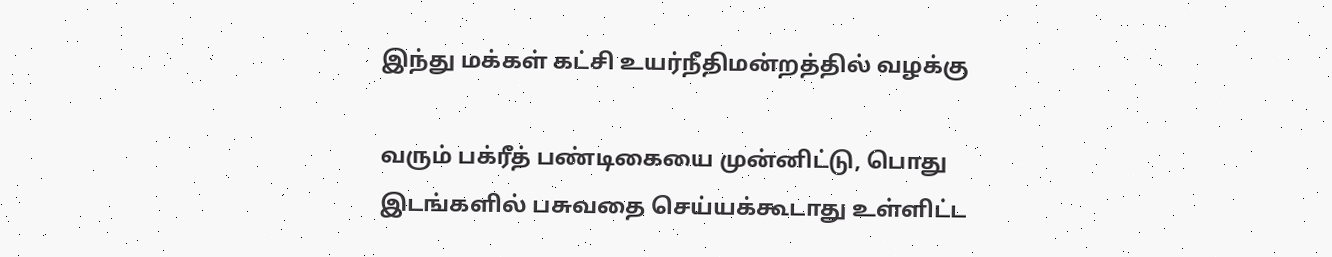இந்து மக்கள் கட்சி உயர்நீதிமன்றத்தில் வழக்கு

வரும் பக்ரீத் பண்டிகையை முன்னிட்டு, பொது இடங்களில் பசுவதை செய்யக்கூடாது உள்ளிட்ட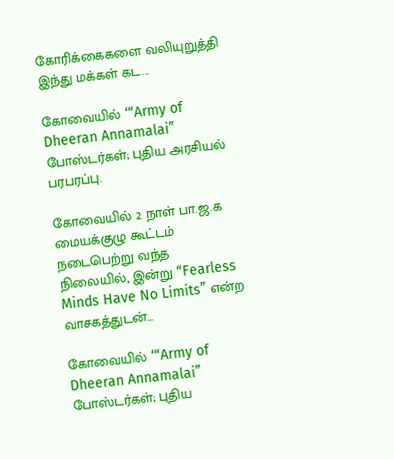கோரிக்கைகளை வலியுறுத்தி இந்து மக்கள் கட...

கோவையில் ‘“Army of Dheeran Annamalai” போஸ்டர்கள்; புதிய அரசியல் பரபரப்பு.

கோவையில் 2 நாள் பா.ஜ.க மையக்குழு கூட்டம் நடைபெற்று வந்த நிலையில், இன்று “Fearless Minds Have No Limits” என்ற வாசகத்துடன்...

கோவையில் ‘“Army of Dheeran Annamalai” போஸ்டர்கள்; புதிய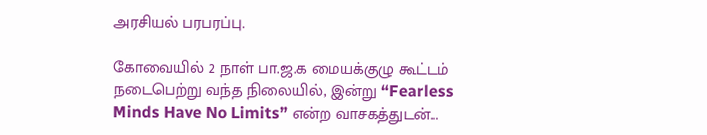அரசியல் பரபரப்பு.

கோவையில் 2 நாள் பா.ஜ.க மையக்குழு கூட்டம் நடைபெற்று வந்த நிலையில், இன்று “Fearless Minds Have No Limits” என்ற வாசகத்துடன்...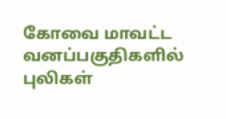கோவை மாவட்ட வனப்பகுதிகளில் புலிகள்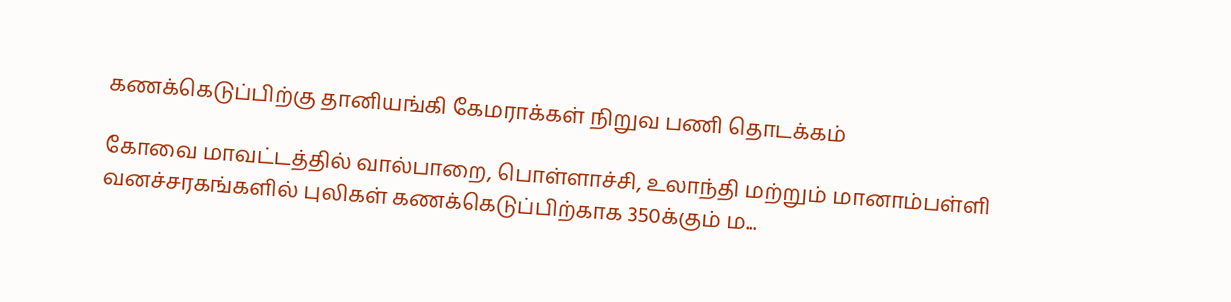கணக்கெடுப்பிற்கு தானியங்கி கேமராக்கள் நிறுவ பணி தொடக்கம்

கோவை மாவட்டத்தில் வால்பாறை, பொள்ளாச்சி, உலாந்தி மற்றும் மானாம்பள்ளி வனச்சரகங்களில் புலிகள் கணக்கெடுப்பிற்காக 350க்கும் ம...